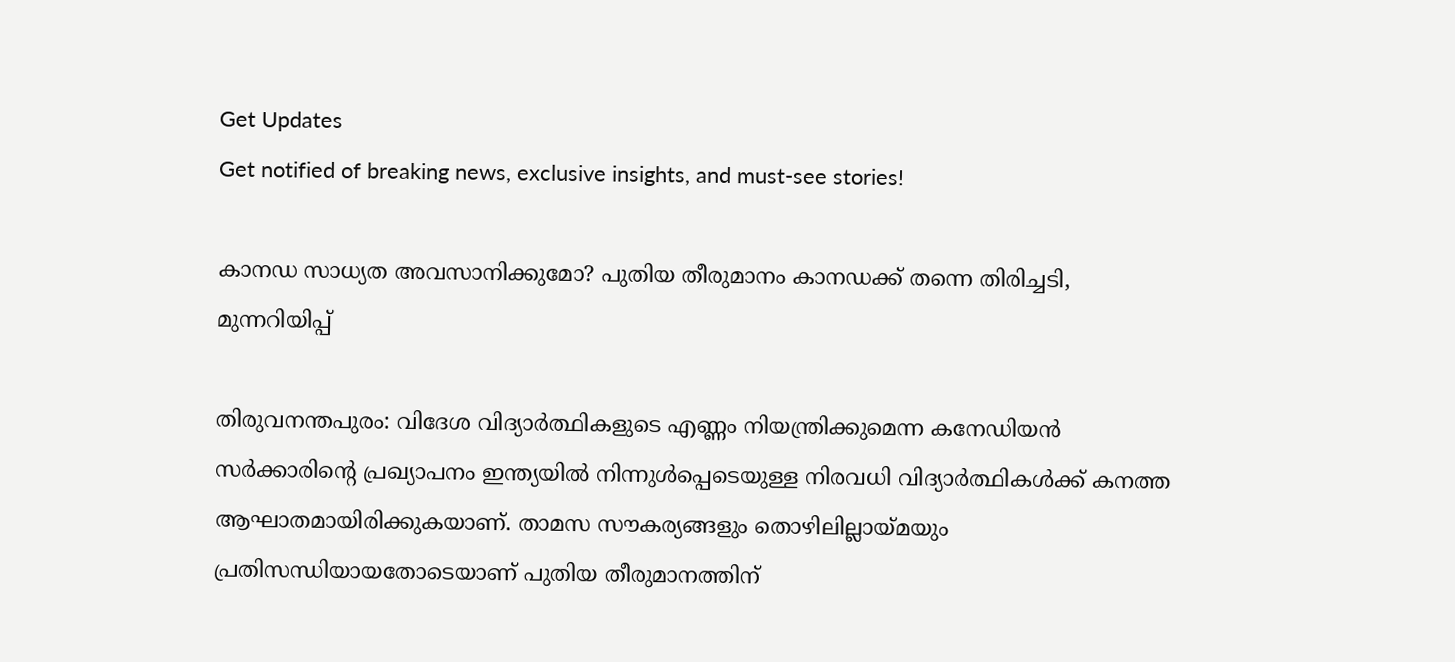Get Updates
Get notified of breaking news, exclusive insights, and must-see stories!

കാനഡ സാധ്യത അവസാനിക്കുമോ? പുതിയ തീരുമാനം കാനഡക്ക് തന്നെ തിരിച്ചടി, മുന്നറിയിപ്പ്

തിരുവനന്തപുരം: വിദേശ വിദ്യാർത്ഥികളുടെ എണ്ണം നിയന്ത്രിക്കുമെന്ന കനേഡിയൻ സർക്കാരിന്റെ പ്രഖ്യാപനം ഇന്ത്യയിൽ നിന്നുൾപ്പെടെയുള്ള നിരവധി വിദ്യാർത്ഥികൾക്ക് കനത്ത ആഘാതമായിരിക്കുകയാണ്. താമസ സൗകര്യങ്ങളും തൊഴിലില്ലായ്മയും പ്രതിസന്ധിയായതോടെയാണ് പുതിയ തീരുമാനത്തിന്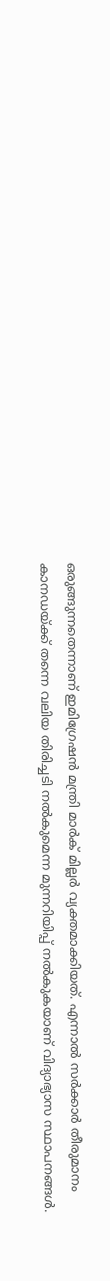ഒരുങ്ങുന്നതെന്നാണ് ഇമിഗ്രേഷൻ മന്ത്രി മാർക് മില്ലർ വ്യക്തമാക്കിയത്. എന്നാൽ സർക്കാർ തീരുമാനം കാനഡയ്ക്ക് തന്നെ വലിയ തിരിച്ചടി നൽകുമെന്ന മുന്നറിയിപ്പ് നൽകുകയാണ് വിദ്യാഭ്യാസ സ്ഥാപനങ്ങൾ.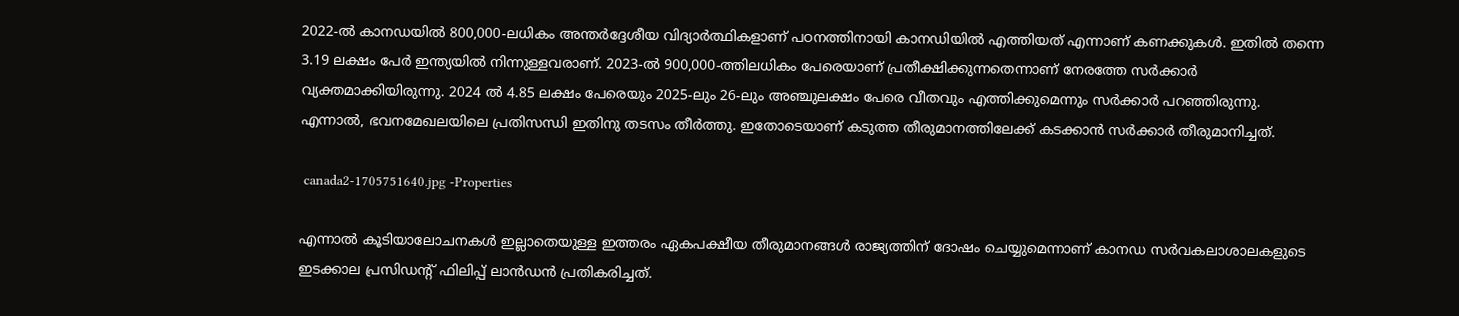2022-ൽ കാനഡയിൽ 800,000-ലധികം അന്തർദ്ദേശീയ വിദ്യാർത്ഥികളാണ് പഠനത്തിനായി കാനഡിയിൽ എത്തിയത് എന്നാണ് കണക്കുകൾ. ഇതിൽ തന്നെ 3.19 ലക്ഷം പേർ ഇന്ത്യയിൽ നിന്നുള്ളവരാണ്. 2023-ൽ 900,000-ത്തിലധികം പേരെയാണ് പ്രതീക്ഷിക്കുന്നതെന്നാണ് നേരത്തേ സർക്കാർ വ്യക്തമാക്കിയിരുന്നു. 2024 ൽ 4.85 ലക്ഷം പേരെയും 2025-ലും 26-ലും അഞ്ചുലക്ഷം പേരെ വീതവും എത്തിക്കുമെന്നും സർക്കാർ പറഞ്ഞിരുന്നു.
എന്നാല്‍, ഭവനമേഖലയിലെ പ്രതിസന്ധി ഇതിനു തടസം തീർത്തു. ഇതോടെയാണ് കടുത്ത തീരുമാനത്തിലേക്ക് കടക്കാൻ സർക്കാർ തീരുമാനിച്ചത്.

 canada2-1705751640.jpg -Properties

എന്നാൽ കൂടിയാലോചനകൾ ഇല്ലാതെയുള്ള ഇത്തരം ഏകപക്ഷീയ തീരുമാനങ്ങൾ രാജ്യത്തിന് ദോഷം ചെയ്യുമെന്നാണ് കാനഡ സർവകലാശാലകളുടെ ഇടക്കാല പ്രസിഡന്റ് ഫിലിപ്പ് ലാൻഡൻ പ്രതികരിച്ചത്.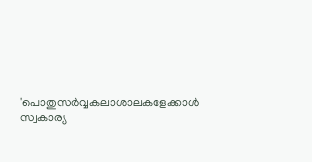'പൊതുസർവ്വകലാശാലകളേക്കാൾ സ്വകാര്യ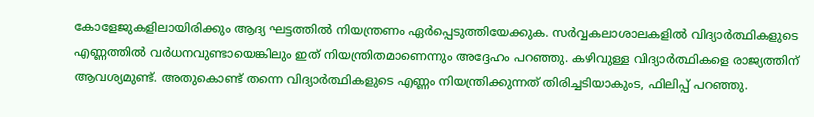കോളേജുകളിലായിരിക്കും ആദ്യ ഘട്ടത്തിൽ നിയന്ത്രണം ഏർപ്പെടുത്തിയേക്കുക. സർവ്വകലാശാലകളിൽ വിദ്യാർത്ഥികളുടെ എണ്ണത്തിൽ വർധനവുണ്ടായെങ്കിലും ഇത് നിയന്ത്രിതമാണെന്നും അദ്ദേഹം പറഞ്ഞു. കഴിവുള്ള വിദ്യാർത്ഥികളെ രാജ്യത്തിന് ആവശ്യമുണ്ട്. അതുകൊണ്ട് തന്നെ വിദ്യാർത്ഥികളുടെ എണ്ണം നിയന്ത്രിക്കുന്നത് തിരിച്ചടിയാകുംട, ഫിലിപ്പ് പറഞ്ഞു.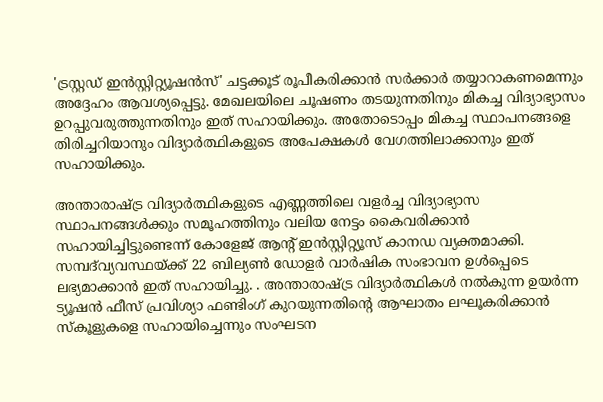'ട്രസ്റ്റഡ് ഇൻസ്റ്റിറ്റ്യൂഷൻസ്' ചട്ടക്കൂട് രൂപീകരിക്കാൻ സർക്കാർ തയ്യാറാകണമെന്നും അദ്ദേഹം ആവശ്യപ്പെട്ടു. മേഖലയിലെ ചൂഷണം തടയുന്നതിനും മികച്ച വിദ്യാഭ്യാസം ഉറപ്പുവരുത്തുന്നതിനും ഇത് സഹായിക്കും. അതോടൊപ്പം മികച്ച സ്ഥാപനങ്ങളെ തിരിച്ചറിയാനും വിദ്യാർത്ഥികളുടെ അപേക്ഷകൾ വേഗത്തിലാക്കാനും ഇത് സഹായിക്കും.

അന്താരാഷ്ട്ര വിദ്യാർത്ഥികളുടെ എണ്ണത്തിലെ വളർച്ച വിദ്യാഭ്യാസ സ്ഥാപനങ്ങൾക്കും സമൂഹത്തിനും വലിയ നേട്ടം കൈവരിക്കാൻ സഹായിച്ചിട്ടുണ്ടെന്ന് കോളേജ് ആന്റ് ഇൻസ്റ്റിറ്റ്യൂസ് കാനഡ വ്യക്തമാക്കി. സമ്പദ്‌വ്യവസ്ഥയ്ക്ക് 22 ബില്യൺ ഡോളർ വാർഷിക സംഭാവന ഉൾപ്പെടെ ലഭ്യമാക്കാൻ ഇത് സഹായിച്ചു. . അന്താരാഷ്‌ട്ര വിദ്യാർത്ഥികൾ നൽകുന്ന ഉയർന്ന ട്യൂഷൻ ഫീസ് പ്രവിശ്യാ ഫണ്ടിംഗ് കുറയുന്നതിന്റെ ആഘാതം ലഘൂകരിക്കാൻ സ്കൂളുകളെ സഹായിച്ചെന്നും സംഘടന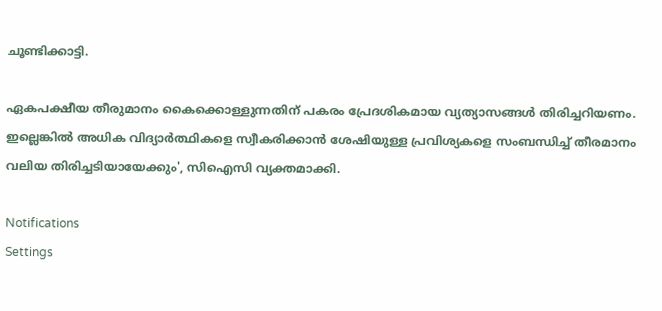ചൂണ്ടിക്കാട്ടി.

ഏകപക്ഷീയ തീരുമാനം കൈക്കൊള്ളുന്നതിന് പകരം പ്രേദശികമായ വ്യത്യാസങ്ങൾ തിരിച്ചറിയണം. ഇല്ലെങ്കിൽ അധിക വിദ്യാർത്ഥികളെ സ്വീകരിക്കാൻ ശേഷിയുള്ള പ്രവിശ്യകളെ സംബന്ധിച്ച് തീരമാനം വലിയ തിരിച്ചടിയായേക്കും', സിഐസി വ്യക്തമാക്കി.

Notifications
Settings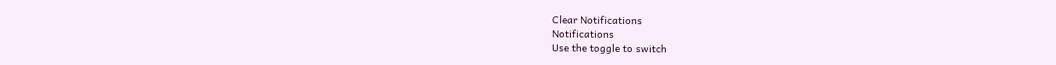Clear Notifications
Notifications
Use the toggle to switch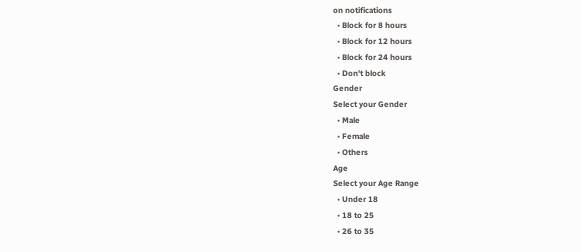on notifications
  • Block for 8 hours
  • Block for 12 hours
  • Block for 24 hours
  • Don't block
Gender
Select your Gender
  • Male
  • Female
  • Others
Age
Select your Age Range
  • Under 18
  • 18 to 25
  • 26 to 35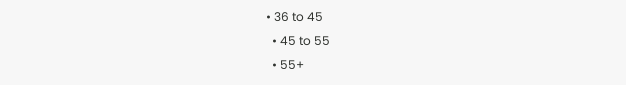• 36 to 45
  • 45 to 55
  • 55+